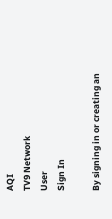AQI
TV9 Network
User
Sign In

By signing in or creating an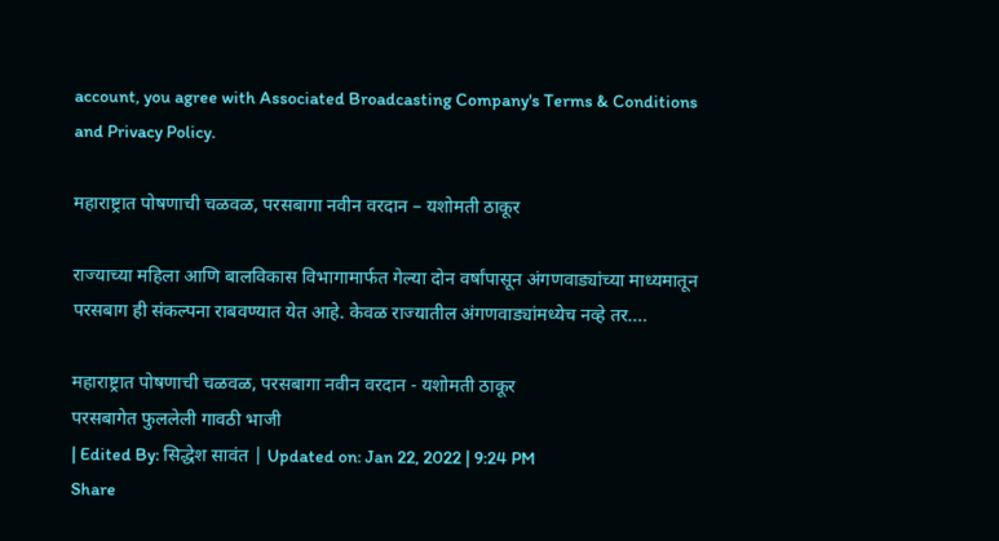account, you agree with Associated Broadcasting Company's Terms & Conditions and Privacy Policy.

महाराष्ट्रात पोषणाची चळवळ, परसबागा नवीन वरदान – यशोमती ठाकूर

राज्याच्या महिला आणि बालविकास विभागामार्फत गेल्या दोन वर्षांपासून अंगणवाड्यांच्या माध्यमातून परसबाग ही संकल्पना राबवण्यात येत आहे. केवळ राज्यातील अंगणवाड्यांमध्येच नव्हे तर....

महाराष्ट्रात पोषणाची चळवळ, परसबागा नवीन वरदान - यशोमती ठाकूर
परसबागेत फुललेली गावठी भाजी
| Edited By: सिद्धेश सावंत | Updated on: Jan 22, 2022 | 9:24 PM
Share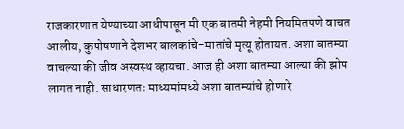राजकारणात येण्याच्या आधीपासून मी एक बातमी नेहमी नियमितपणे वाचत आलीय, कुपोषणाने देशभर बालकांचे-मातांचे मृत्यू होतायत. अशा बातम्या वाचल्या की जीव अस्वस्थ व्हायचा. आज ही अशा बातम्या आल्या की झोप लागत नाही. साधारणतः माध्यमांमध्ये अशा बातम्यांचे होणारे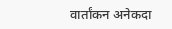वार्तांकन अनेकदा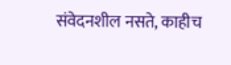संवेदनशील नसते, काहीच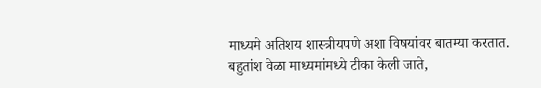माध्यमे अतिशय शास्त्रीयपणे अशा विषयांवर बातम्या करतात. बहुतांश वेळा माध्यमांमध्ये टीका केली जाते,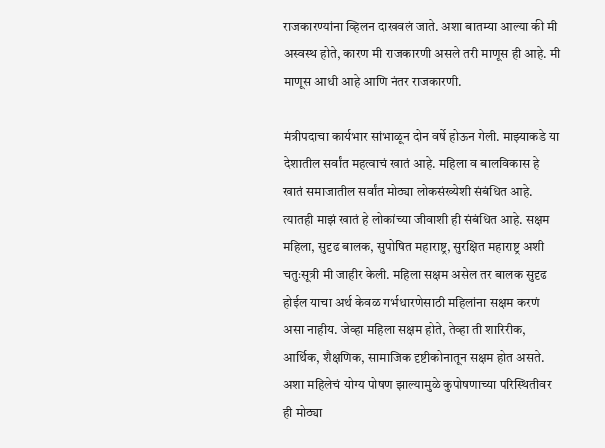राजकारण्यांना व्हिलन दाखवलं जाते. अशा बातम्या आल्या की मी अस्वस्थ होते, कारण मी राजकारणी असले तरी माणूस ही आहे. मी माणूस आधी आहे आणि नंतर राजकारणी.

मंत्रीपदाचा कार्यभार सांभाळून दोन वर्षे होऊन गेली. माझ्याकडे या देशातील सर्वांत महत्वाचं खातं आहे. महिला व बालविकास हे खातं समाजातील सर्वांत मोठ्या लोकसंख्येशी संबंधित आहे. त्यातही माझं खातं हे लोकांच्या जीवाशी ही संबंधित आहे. सक्षम महिला, सुदृढ बालक, सुपोषित महाराष्ट्र, सुरक्षित महाराष्ट्र अशी चतुःसूत्री मी जाहीर केली. महिला सक्षम असेल तर बालक सुदृढ होईल याचा अर्थ केवळ गर्भधारणेसाठी महिलांना सक्षम करणं असा नाहीय. जेव्हा महिला सक्षम होते, तेव्हा ती शारिरीक, आर्थिक, शैक्षणिक, सामाजिक दृष्टीकोनातून सक्षम होत असते. अशा महिलेचं योग्य पोषण झाल्यामुळे कुपोषणाच्या परिस्थितीवर ही मोठ्या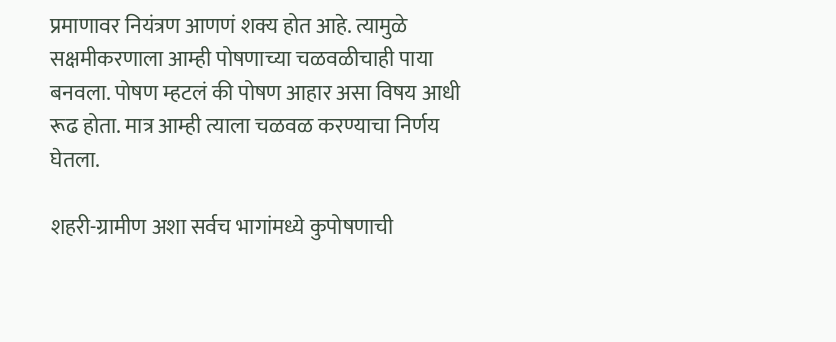प्रमाणावर नियंत्रण आणणं शक्य होत आहे. त्यामुळे सक्षमीकरणाला आम्ही पोषणाच्या चळवळीचाही पाया बनवला. पोषण म्हटलं की पोषण आहार असा विषय आधी रूढ होता. मात्र आम्ही त्याला चळवळ करण्याचा निर्णय घेतला.

शहरी-ग्रामीण अशा सर्वच भागांमध्ये कुपोषणाची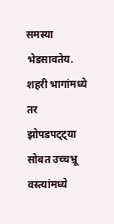समस्या भेडसावतेय. शहरी भागांमध्ये तर झोपडपट्ट्या सोबत उच्चभ्रू वस्त्यांमध्ये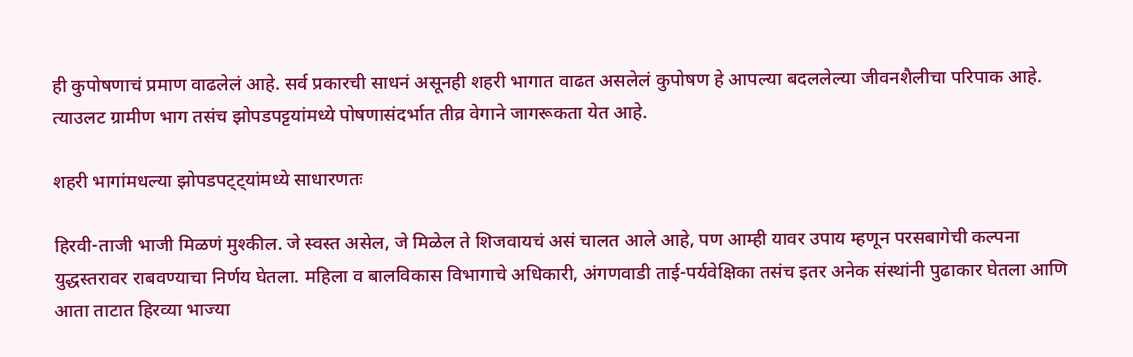ही कुपोषणाचं प्रमाण वाढलेलं आहे. सर्व प्रकारची साधनं असूनही शहरी भागात वाढत असलेलं कुपोषण हे आपल्या बदललेल्या जीवनशैलीचा परिपाक आहे. त्याउलट ग्रामीण भाग तसंच झोपडपट्टयांमध्ये पोषणासंदर्भात तीव्र वेगाने जागरूकता येत आहे.

शहरी भागांमधल्या झोपडपट्ट्यांमध्ये साधारणतः

हिरवी-ताजी भाजी मिळणं मुश्कील. जे स्वस्त असेल, जे मिळेल ते शिजवायचं असं चालत आले आहे, पण आम्ही यावर उपाय म्हणून परसबागेची कल्पना युद्धस्तरावर राबवण्याचा निर्णय घेतला. महिला व बालविकास विभागाचे अधिकारी, अंगणवाडी ताई-पर्यवेक्षिका तसंच इतर अनेक संस्थांनी पुढाकार घेतला आणि आता ताटात हिरव्या भाज्या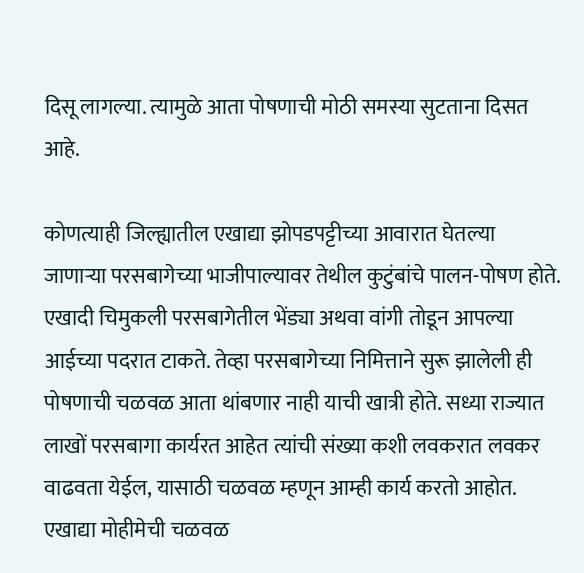दिसू लागल्या. त्यामुळे आता पोषणाची मोठी समस्या सुटताना दिसत आहे.

कोणत्याही जिल्ह्यातील एखाद्या झोपडपट्टीच्या आवारात घेतल्या जाणाऱ्या परसबागेच्या भाजीपाल्यावर तेथील कुटुंबांचे पालन-पोषण होते. एखादी चिमुकली परसबागेतील भेंड्या अथवा वांगी तोडून आपल्या आईच्या पदरात टाकते. तेव्हा परसबागेच्या निमित्ताने सुरू झालेली ही पोषणाची चळवळ आता थांबणार नाही याची खात्री होते. सध्या राज्यात लाखों परसबागा कार्यरत आहेत त्यांची संख्या कशी लवकरात लवकर वाढवता येईल, यासाठी चळवळ म्हणून आम्ही कार्य करतो आहोत. एखाद्या मोहीमेची चळवळ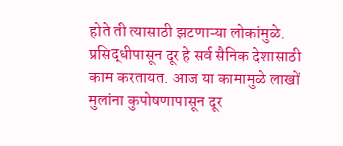होते ती त्यासाठी झटणाऱ्या लोकांमुळे. प्रसिद्धीपासून दूर हे सर्व सैनिक देशासाठी काम करतायत. आज या कामामुळे लाखों मुलांना कुपोषणापासून दूर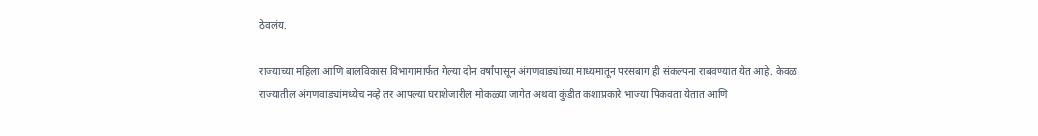ठेवलंय.

राज्याच्या महिला आणि बालविकास विभागामार्फत गेल्या दोन वर्षांपासून अंगणवाड्यांच्या माध्यमातून परसबाग ही संकल्पना राबवण्यात येत आहे. केवळ राज्यातील अंगणवाड्यांमध्येच नव्हे तर आपल्या घराशेजारील मोकळ्या जागेत अथवा कुंडीत कशाप्रकारे भाज्या पिकवता येतात आणि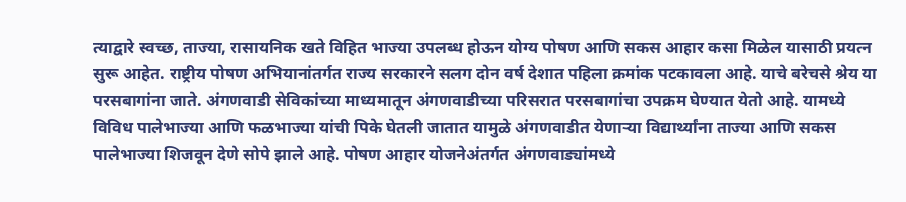त्याद्वारे स्वच्छ, ताज्या, रासायनिक खते विहित भाज्या उपलब्ध होऊन योग्य पोषण आणि सकस आहार कसा मिळेल यासाठी प्रयत्न सुरू आहेत. राष्ट्रीय पोषण अभियानांतर्गत राज्य सरकारने सलग दोन वर्ष देशात पहिला क्रमांक पटकावला आहे. याचे बरेचसे श्रेय या परसबागांना जाते. अंगणवाडी सेविकांच्या माध्यमातून अंगणवाडीच्या परिसरात परसबागांचा उपक्रम घेण्यात येतो आहे. यामध्ये विविध पालेभाज्या आणि फळभाज्या यांची पिके घेतली जातात यामुळे अंगणवाडीत येणार्‍या विद्यार्थ्यांना ताज्या आणि सकस पालेभाज्या शिजवून देणे सोपे झाले आहे. पोषण आहार योजनेअंतर्गत अंगणवाड्यांमध्ये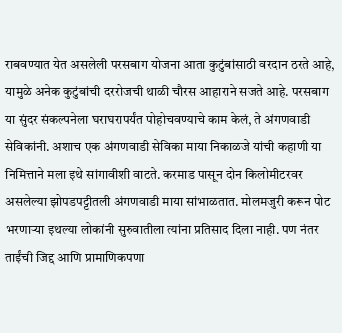राबवण्यात येत असलेली परसबाग योजना आता कुटुंबांसाठी वरदान ठरते आहे, यामुळे अनेक कुटुंबांची दररोजची थाळी चौरस आहाराने सजते आहे. परसबाग या सुंदर संकल्पनेला घराघरापर्यंत पोहोचवण्याचे काम केलं, ते अंगणवाडी सेविकांनी. अशाच एक अंगणवाडी सेविका माया निकाळजे यांची कहाणी या निमित्ताने मला इथे सांगावीशी वाटते. करमाड पासून दोन किलोमीटरवर असलेल्या झोपडपट्टीतली अंगणवाडी माया सांभाळतात. मोलमजुरी करून पोट भरणाऱ्या इथल्या लोकांनी सुरुवातीला त्यांना प्रतिसाद दिला नाही. पण नंतर ताईंची जिद्द आणि प्रामाणिकपणा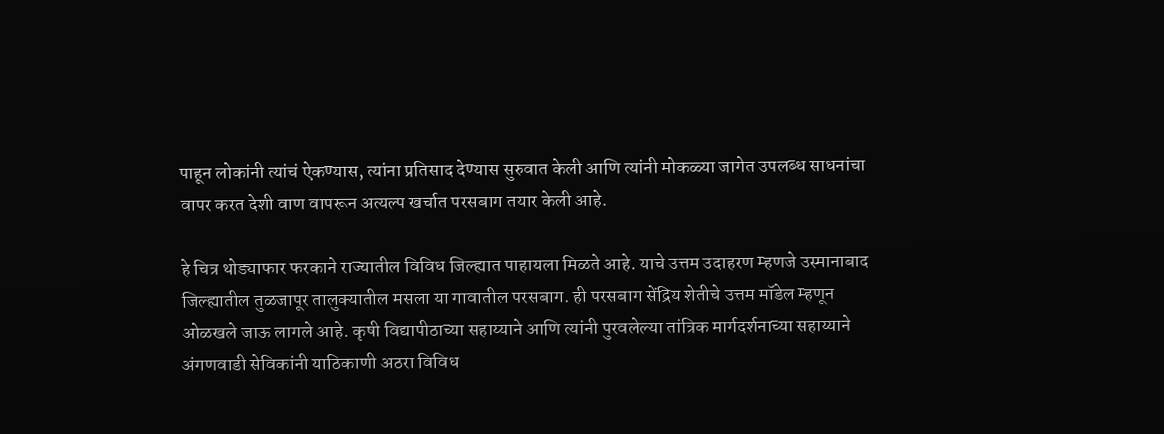पाहून लोकांनी त्यांचं ऐकण्यास, त्यांना प्रतिसाद देण्यास सुरुवात केली आणि त्यांनी मोकळ्या जागेत उपलब्ध साधनांचा वापर करत देशी वाण वापरून अत्यल्प खर्चात परसबाग तयार केली आहे.

हे चित्र थोड्याफार फरकाने राज्यातील विविध जिल्ह्यात पाहायला मिळते आहे. याचे उत्तम उदाहरण म्हणजे उस्मानाबाद जिल्ह्यातील तुळजापूर तालुक्यातील मसला या गावातील परसबाग. ही परसबाग सेंद्रिय शेतीचे उत्तम मॉडेल म्हणून ओळखले जाऊ लागले आहे. कृषी विद्यापीठाच्या सहाय्याने आणि त्यांनी पुरवलेल्या तांत्रिक मार्गदर्शनाच्या सहाय्याने अंगणवाडी सेविकांनी याठिकाणी अठरा विविध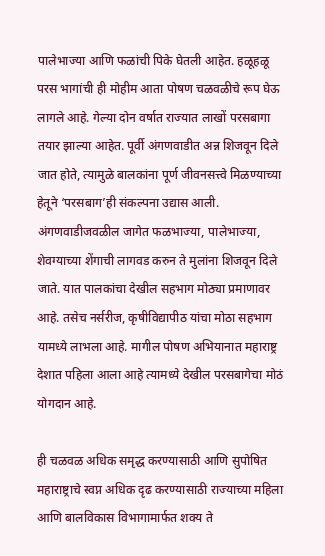पालेभाज्या आणि फळांची पिके घेतली आहेत. हळूहळू परस भागांची ही मोहीम आता पोषण चळवळीचे रूप घेऊ लागले आहे. गेल्या दोन वर्षात राज्यात लाखों परसबागा तयार झाल्या आहेत. पूर्वी अंगणवाडीत अन्न शिजवून दिले जात होते, त्यामुळे बालकांना पूर्ण जीवनसत्त्वे मिळण्याच्या हेतूने ‘परसबाग’ही संकल्पना उद्यास आली. अंगणवाडीजवळील जागेत फळभाज्या, पालेभाज्या, शेवग्याच्या शेंगाची लागवड करुन ते मुलांना शिजवून दिले जाते. यात पालकांचा देखील सहभाग मोठ्या प्रमाणावर आहे. तसेच नर्सरीज, कृषीविद्यापीठ यांचा मोठा सहभाग यामध्ये लाभला आहे. मागील पोषण अभियानात महाराष्ट्र देशात पहिला आला आहे त्यामध्ये देखील परसबागेचा मोठं योगदान आहे.

ही चळवळ अधिक समृद्ध करण्यासाठी आणि सुपोषित महाराष्ट्राचे स्वप्न अधिक दृढ करण्यासाठी राज्याच्या महिला आणि बालविकास विभागामार्फत शक्य ते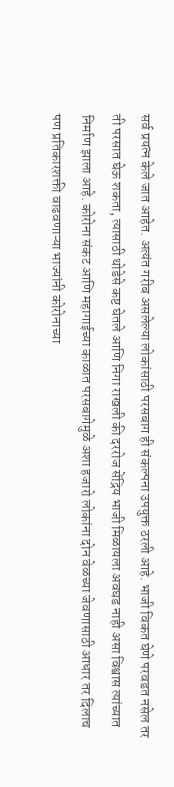सर्व प्रयत्न केले जात आहेत. अत्यंत गरीब असलेल्या लोकांसाठी परसबाग ही संकल्पना उपयुक्त ठरली आहे. भाजी विकत घेणे परवडत नसेल तर ती परसात घेऊ शकता, त्यासाठी थोडेसे कष्ट घेतले आणि निगा राखली की दररोज सेंद्रिय भाजी मिळायला अवघड नाही असा विश्वास त्यांच्यात निर्माण झाला आहे. कोरोना संकट आणि महागाईच्या काळात परसबागेमुळे अशा हजारो लोकांना दोन वेळच्या जेवणासाठी आधार तर दिलाच पण प्रतिकारशक्ती वाढवणाऱ्या भाज्यांनी कोरोनाच्या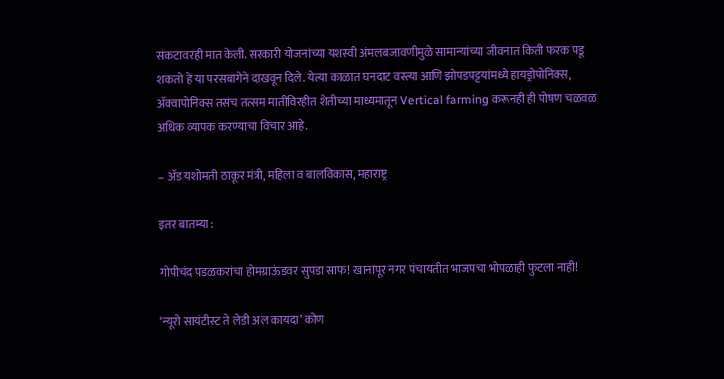संकटावरही मात केली. सरकारी योजनांच्या यशस्वी अंमलबजावणीमुळे सामान्यांच्या जीवनात किती फरक पडू शकतो हे या परसबागेने दाखवून दिले. येत्या काळात घनदाट वस्त्या आणि झोपडपट्टयांमध्ये हायड्रोपोनिक्स, ॲक्वापोनिक्स तसंच तत्सम मातीविरहीत शेतीच्या माध्यमातून Vertical farming करूनही ही पोषण चळवळ अधिक व्यापक करण्याचा विचार आहे.

– ॲड यशोमती ठाकूर मंत्री, महिला व बालविकास, महाराष्ट्र

इतर बातम्या :

गोपीचंद पडळकरांचा होमग्राऊंडवर सुपडा साफ! खानापूर नगर पंचायतीत भाजपचा भोपळाही फुटला नाही!

‘न्यूरो सायंटीस्ट ते लेडी अल कायदा’ कोण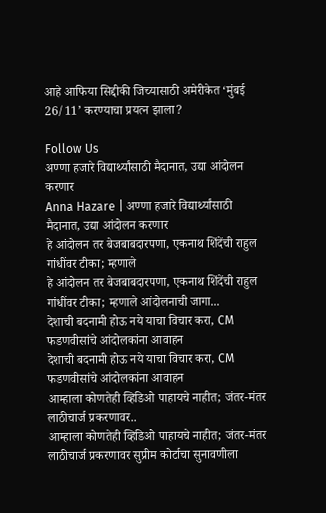आहे आफिया सिद्दीकी जिच्यासाठी अमेरीकेत ‘मुंबई 26/11’ करण्याचा प्रयत्न झाला?

Follow Us
अण्णा हजारे विद्यार्थ्यांसाठी मैदानात, उद्या आंदोलन करणार
Anna Hazare | अण्णा हजारे विद्यार्थ्यांसाठी मैदानात, उद्या आंदोलन करणार
हे आंदोलन तर बेजबाबदारपणा, एकनाथ शिंदेंची राहुल गांधींवर टीका; म्हणाले
हे आंदोलन तर बेजबाबदारपणा, एकनाथ शिंदेंची राहुल गांधींवर टीका; म्हणाले आंदोलनाची जागा...
देशाची बदनामी होऊ नये याचा विचार करा, CM फडणवीसांचे आंदोलकांना आवाहन
देशाची बदनामी होऊ नये याचा विचार करा, CM फडणवीसांचे आंदोलकांना आवाहन
आम्हाला कोणतेही व्हिडिओ पाहायचे नाहीत; जंतर-मंतर लाठीचार्ज प्रकरणावर..
आम्हाला कोणतेही व्हिडिओ पाहायचे नाहीत; जंतर-मंतर लाठीचार्ज प्रकरणावर सुप्रीम कोर्टाचा सुनावणीला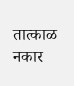तात्काळ नकार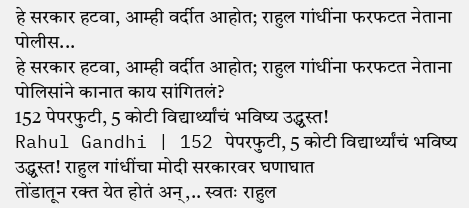हे सरकार हटवा, आम्ही वर्दीत आहोत; राहुल गांधींना फरफटत नेताना पोलीस...
हे सरकार हटवा, आम्ही वर्दीत आहोत; राहुल गांधींना फरफटत नेताना पोलिसांने कानात काय सांगितलं?
152 पेपरफुटी, 5 कोटी विद्यार्थ्यांचं भविष्य उद्ध्वस्त!
Rahul Gandhi | 152 पेपरफुटी, 5 कोटी विद्यार्थ्यांचं भविष्य उद्ध्वस्त! राहुल गांधींचा मोदी सरकारवर घणाघात
तोंडातून रक्त येत होतं अन्,.. स्वतः राहुल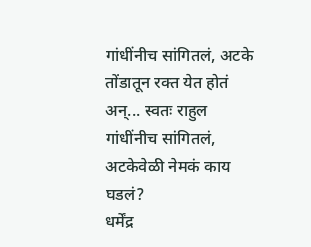गांधींनीच सांगितलं, अटके
तोंडातून रक्त येत होतं अन्... स्वतः राहुल गांधींनीच सांगितलं, अटकेवेळी नेमकं काय घडलं?
धर्मेंद्र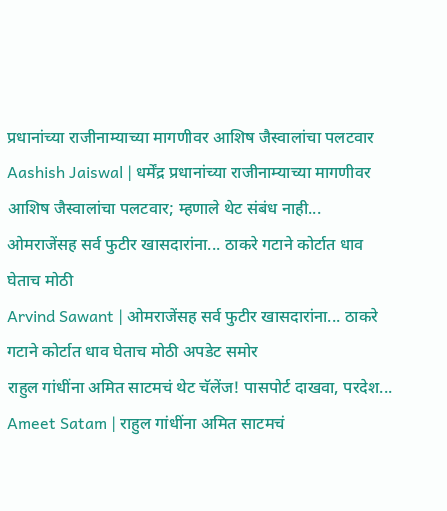प्रधानांच्या राजीनाम्याच्या मागणीवर आशिष जैस्वालांचा पलटवार
Aashish Jaiswal | धर्मेंद्र प्रधानांच्या राजीनाम्याच्या मागणीवर आशिष जैस्वालांचा पलटवार; म्हणाले थेट संबंध नाही...
ओमराजेंसह सर्व फुटीर खासदारांना... ठाकरे गटाने कोर्टात धाव घेताच मोठी
Arvind Sawant | ओमराजेंसह सर्व फुटीर खासदारांना... ठाकरे गटाने कोर्टात धाव घेताच मोठी अपडेट समोर
राहुल गांधींना अमित साटमचं थेट चॅलेंज! पासपोर्ट दाखवा, परदेश...
Ameet Satam | राहुल गांधींना अमित साटमचं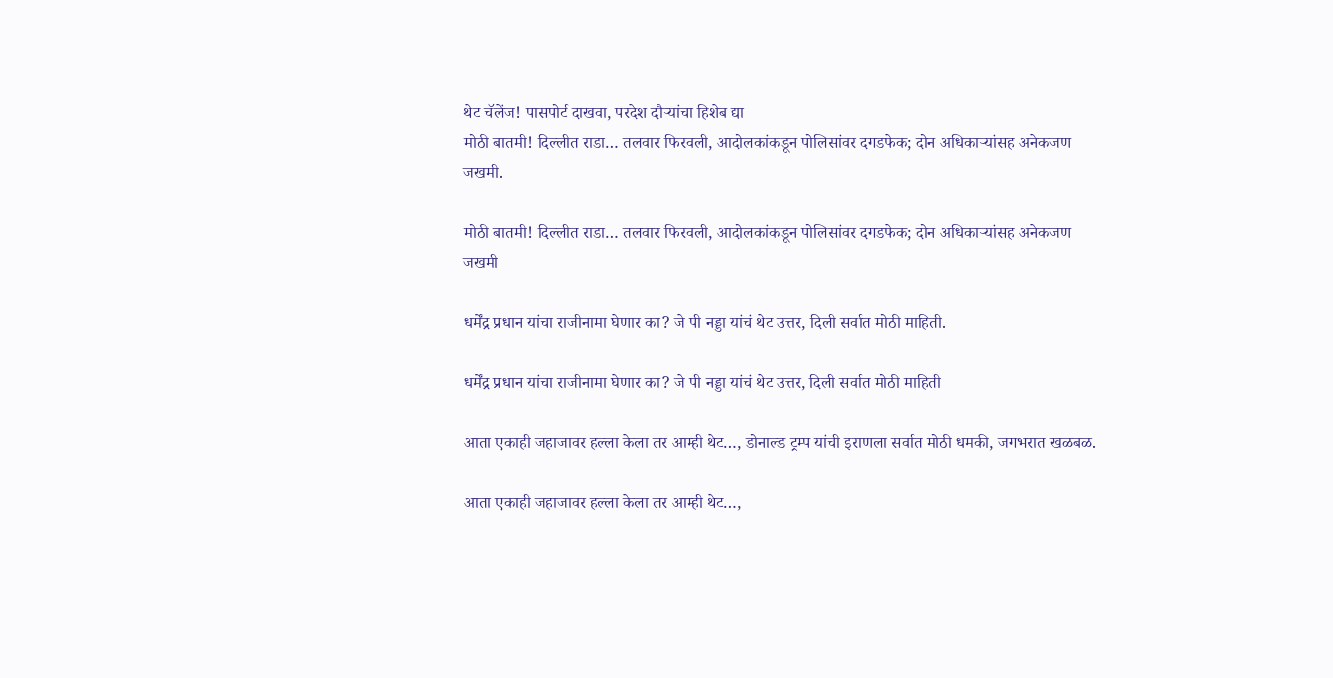थेट चॅलेंज! पासपोर्ट दाखवा, परदेश दौऱ्यांचा हिशेब द्या
मोठी बातमी! दिल्लीत राडा… तलवार फिरवली, आदोलकांकडून पोलिसांवर दगडफेक; दोन अधिकाऱ्यांसह अनेकजण जखमी.

मोठी बातमी! दिल्लीत राडा… तलवार फिरवली, आदोलकांकडून पोलिसांवर दगडफेक; दोन अधिकाऱ्यांसह अनेकजण जखमी

धर्मेंद्र प्रधान यांचा राजीनामा घेणार का? जे पी नड्डा यांचं थेट उत्तर, दिली सर्वात मोठी माहिती.

धर्मेंद्र प्रधान यांचा राजीनामा घेणार का? जे पी नड्डा यांचं थेट उत्तर, दिली सर्वात मोठी माहिती

आता एकाही जहाजावर हल्ला केला तर आम्ही थेट…, डोनाल्ड ट्रम्प यांची इराणला सर्वात मोठी धमकी, जगभरात खळबळ.

आता एकाही जहाजावर हल्ला केला तर आम्ही थेट…,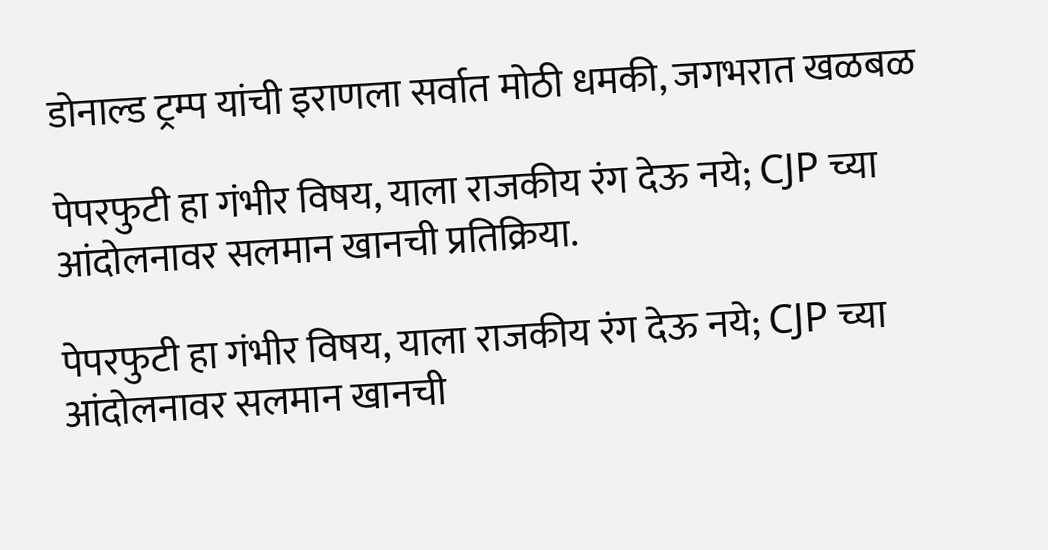डोनाल्ड ट्रम्प यांची इराणला सर्वात मोठी धमकी, जगभरात खळबळ

पेपरफुटी हा गंभीर विषय, याला राजकीय रंग देऊ नये; CJP च्या आंदोलनावर सलमान खानची प्रतिक्रिया.

पेपरफुटी हा गंभीर विषय, याला राजकीय रंग देऊ नये; CJP च्या आंदोलनावर सलमान खानची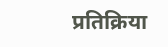प्रतिक्रिया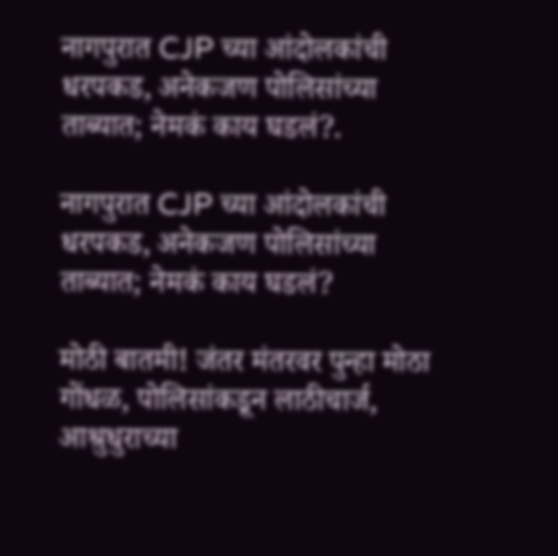नागपुरात CJP च्या आंदोलकांची धरपकड, अनेकजण पोलिसांच्या ताब्यात; नेमकं काय घडलं?.

नागपुरात CJP च्या आंदोलकांची धरपकड, अनेकजण पोलिसांच्या ताब्यात; नेमकं काय घडलं?

मोठी बातमी! जंतर मंतरवर पुन्हा मोठा गोंधळ, पोलिसांकडून लाठीचार्ज, आश्रुधुराच्या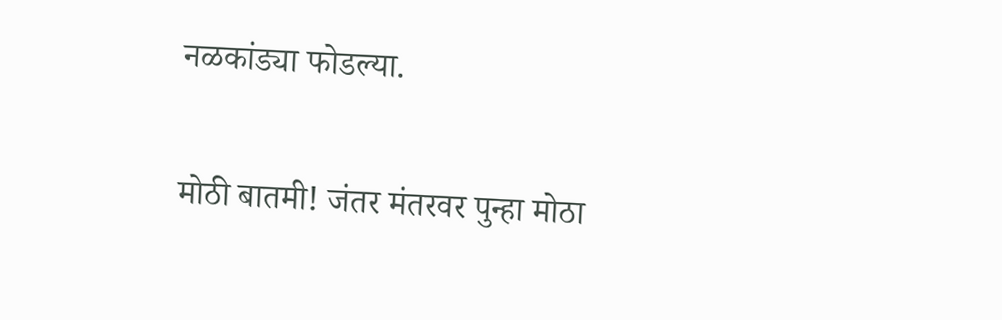नळकांड्या फोडल्या.

मोठी बातमी! जंतर मंतरवर पुन्हा मोठा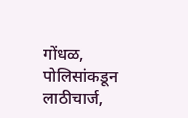गोंधळ, पोलिसांकडून लाठीचार्ज,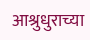आश्रुधुराच्या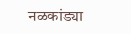नळकांड्या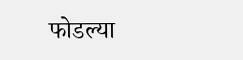फोडल्या